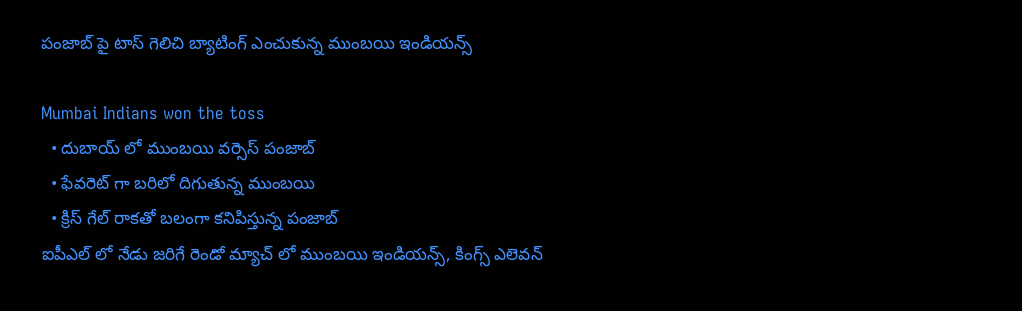పంజాబ్ పై టాస్ గెలిచి బ్యాటింగ్ ఎంచుకున్న ముంబయి ఇండియన్స్

Mumbai Indians won the toss
  • దుబాయ్ లో ముంబయి వర్సెస్ పంజాబ్
  • ఫేవరెట్ గా బరిలో దిగుతున్న ముంబయి
  • క్రిస్ గేల్ రాకతో బలంగా కనిపిస్తున్న పంజాబ్
ఐపీఎల్ లో నేడు జరిగే రెండో మ్యాచ్ లో ముంబయి ఇండియన్స్, కింగ్స్ ఎలెవన్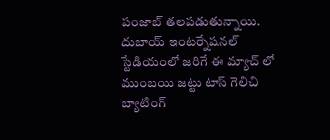పంజాబ్ తలపడుతున్నాయి. దుబాయ్ ఇంటర్నేషనల్ స్టేడియంలో జరిగే ఈ మ్యాచ్ లో ముంబయి జట్టు టాస్ గెలిచి బ్యాటింగ్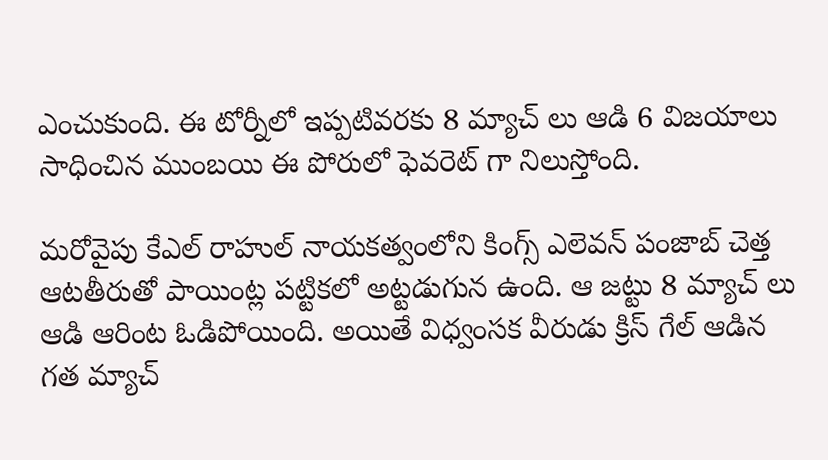ఎంచుకుంది. ఈ టోర్నీలో ఇప్పటివరకు 8 మ్యాచ్ లు ఆడి 6 విజయాలు సాధించిన ముంబయి ఈ పోరులో ఫెవరెట్ గా నిలుస్తోంది.

మరోవైపు కేఎల్ రాహుల్ నాయకత్వంలోని కింగ్స్ ఎలెవన్ పంజాబ్ చెత్త ఆటతీరుతో పాయింట్ల పట్టికలో అట్టడుగున ఉంది. ఆ జట్టు 8 మ్యాచ్ లు ఆడి ఆరింట ఓడిపోయింది. అయితే విధ్వంసక వీరుడు క్రిస్ గేల్ ఆడిన గత మ్యాచ్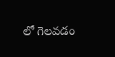లో గెలవడం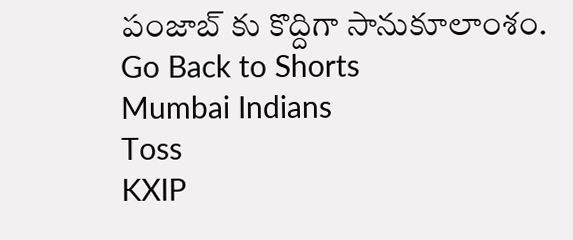పంజాబ్ కు కొద్దిగా సానుకూలాంశం.
Go Back to Shorts
Mumbai Indians
Toss
KXIP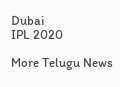Dubai
IPL 2020

More Telugu News